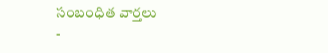సంబంధిత వార్తలు
-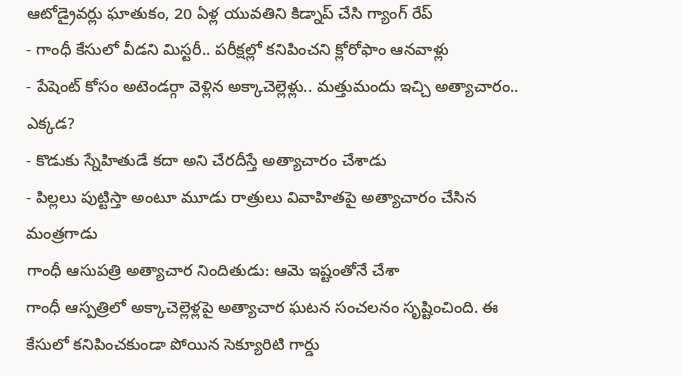ఆటోడ్రైవర్లు ఘాతుకం, 20 ఏళ్ల యువతిని కిడ్నాప్ చేసి గ్యాంగ్ రేప్
- గాంధీ కేసులో వీడని మిస్టరీ.. పరీక్షల్లో కనిపించని క్లోరోఫాం ఆనవాళ్లు
- పేషెంట్ కోసం అటెండర్గా వెళ్లిన అక్కాచెల్లెళ్లు.. మత్తుమందు ఇచ్చి అత్యాచారం.. ఎక్కడ?
- కొడుకు స్నేహితుడే కదా అని చేరదీస్తే అత్యాచారం చేశాడు
- పిల్లలు పుట్టిస్తా అంటూ మూడు రాత్రులు వివాహితపై అత్యాచారం చేసిన మంత్రగాడు
గాంధీ ఆసుపత్రి అత్యాచార నిందితుడు: ఆమె ఇష్టంతోనే చేశా
గాంధీ ఆస్పత్రిలో అక్కాచెల్లెళ్లపై అత్యాచార ఘటన సంచలనం సృష్టించింది. ఈ కేసులో కనిపించకుండా పోయిన సెక్యూరిటి గార్డు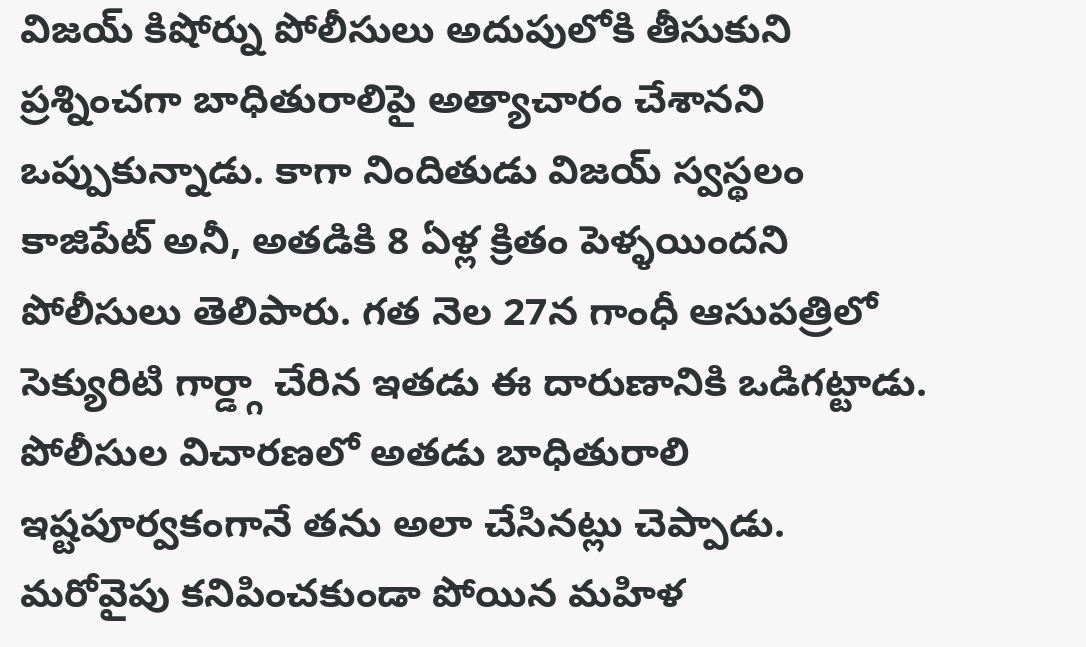విజయ్ కిషోర్ను పోలీసులు అదుపులోకి తీసుకుని ప్రశ్నించగా బాధితురాలిపై అత్యాచారం చేశానని ఒప్పుకున్నాడు. కాగా నిందితుడు విజయ్ స్వస్థలం కాజిపేట్ అనీ, అతడికి 8 ఏళ్ల క్రితం పెళ్ళయిందని పోలీసులు తెలిపారు. గత నెల 27న గాంధీ ఆసుపత్రిలో సెక్యురిటి గార్డ్గా చేరిన ఇతడు ఈ దారుణానికి ఒడిగట్టాడు.
పోలీసుల విచారణలో అతడు బాధితురాలి ఇష్టపూర్వకంగానే తను అలా చేసినట్లు చెప్పాడు. మరోవైపు కనిపించకుండా పోయిన మహిళ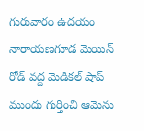గురువారం ఉదయం నారాయణగూడ మెయిన్ రోడ్ వద్ద మెడికల్ షాప్ ముందు గుర్తించి ఆమెను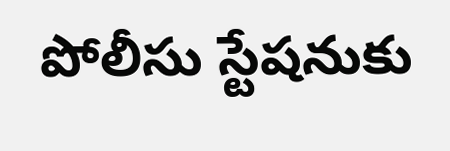పోలీసు స్టేషనుకు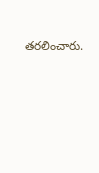తరలించారు.